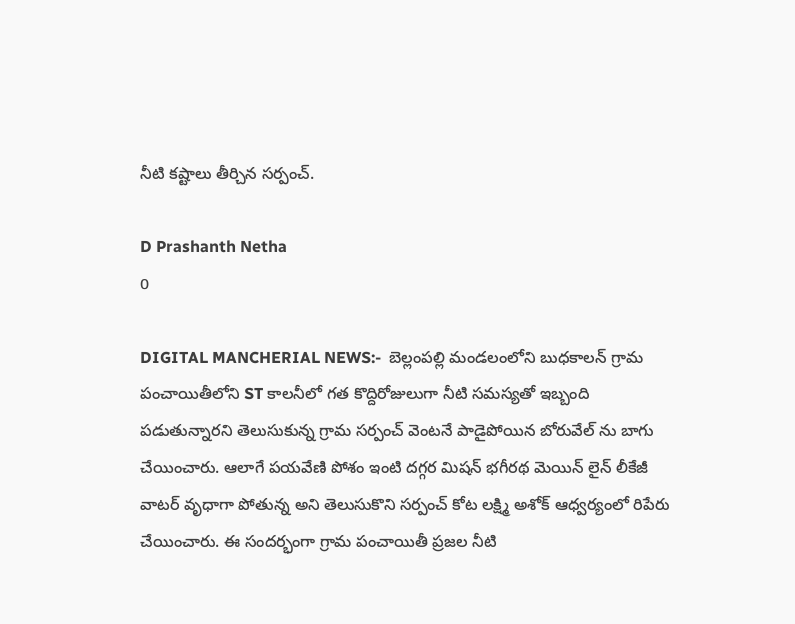నీటి కష్టాలు తీర్చిన సర్పంచ్.

D Prashanth Netha
0

DIGITAL MANCHERIAL NEWS:-  బెల్లంపల్లి మండలంలోని బుధకాలన్ గ్రామ పంచాయితీలోని ST కాలనీలో గత కొద్దిరోజులుగా నీటి సమస్యతో ఇబ్బంది పడుతున్నారని తెలుసుకున్న గ్రామ సర్పంచ్ వెంటనే పాడైపోయిన బోరువేల్ ను బాగు చేయించారు. ఆలాగే పయవేణి పోశం ఇంటి దగ్గర మిషన్ భగీరథ మెయిన్ లైన్ లీకేజీ వాటర్ వృధాగా పోతున్న అని తెలుసుకొని సర్పంచ్ కోట లక్ష్మి అశోక్ ఆధ్వర్యంలో రిపేరు చేయించారు. ఈ సందర్భంగా గ్రామ పంచాయితీ ప్రజల నీటి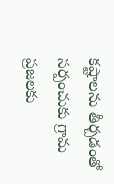కష్టాలను తీర్చడంతో సర్పంచుకు గ్రామ ప్రజలకు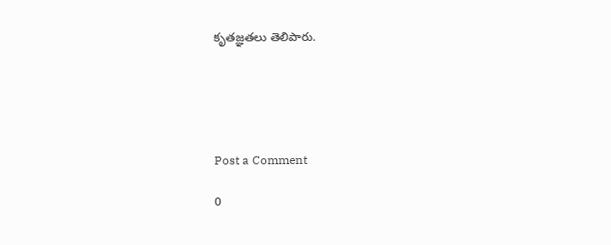కృతజ్ఞతలు తెలిపారు.





Post a Comment

0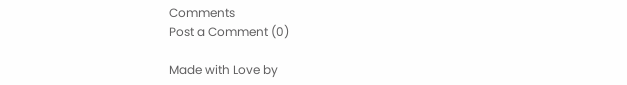Comments
Post a Comment (0)

Made with Love by